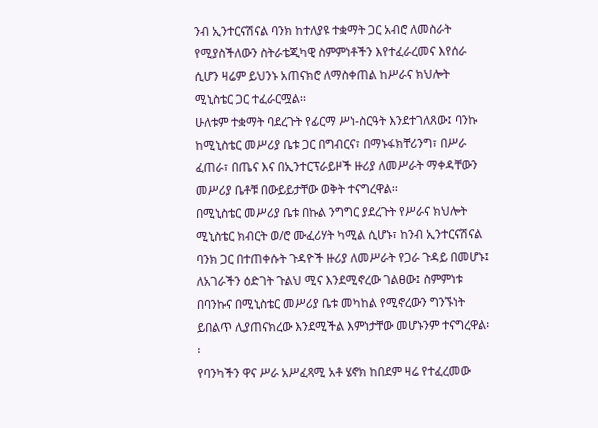ንብ ኢንተርናሽናል ባንክ ከተለያዩ ተቋማት ጋር አብሮ ለመስራት የሚያስችለውን ስትራቴጂካዊ ስምምነቶችን እየተፈራረመና እየሰራ ሲሆን ዛሬም ይህንኑ አጠናክሮ ለማስቀጠል ከሥራና ክህሎት ሚኒስቴር ጋር ተፈራርሟል፡፡
ሁለቱም ተቋማት ባደረጉት የፊርማ ሥነ-ስርዓት እንደተገለጸው፤ ባንኩ ከሚኒስቴር መሥሪያ ቤቱ ጋር በግብርና፣ በማኑፋክቸሪንግ፣ በሥራ ፈጠራ፣ በጤና እና በኢንተርፕራይዞች ዙሪያ ለመሥራት ማቀዳቸውን መሥሪያ ቤቶቹ በውይይታቸው ወቅት ተናግረዋል፡፡
በሚኒስቴር መሥሪያ ቤቱ በኩል ንግግር ያደረጉት የሥራና ክህሎት ሚኒስቴር ክብርት ወ/ሮ ሙፈሪሃት ካሚል ሲሆኑ፣ ከንብ ኢንተርናሽናል ባንክ ጋር በተጠቀሱት ጉዳዮች ዙሪያ ለመሥራት የጋራ ጉዳይ በመሆኑ፤ ለአገራችን ዕድገት ጉልህ ሚና እንደሚኖረው ገልፀው፤ ስምምነቱ በባንኩና በሚኒስቴር መሥሪያ ቤቱ መካከል የሚኖረውን ግንኙነት ይበልጥ ሊያጠናክረው እንደሚችል እምነታቸው መሆኑንም ተናግረዋል፡፡
የባንካችን ዋና ሥራ አሥፈጻሚ አቶ ሄኖክ ከበደም ዛሬ የተፈረመው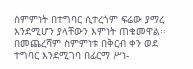ስምምነት በተግባር ሲተረጎም ፍሬው ያማረ እንደሚሆን ያላቸውን እምነት ጠቁመዋል፡፡
በመጨረሻም ስምምነቱ በቅርብ ቀን ወደ ተግባር እንደሚገባ በፊርማ ሥነ-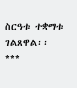ስርዓቱ ተቋማቱ ገልጸዋል፡፡
***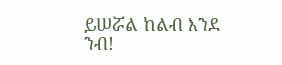ይሠሯል ከልብ እንደ ንብ!